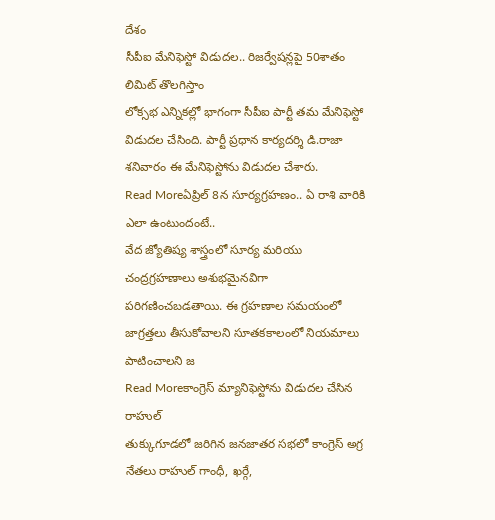దేశం
సీపీఐ మేనిఫెస్టో విడుదల.. రిజర్వేషన్లపై 50శాతం లిమిట్ తొలగిస్తాం
లోక్సభ ఎన్నికల్లో భాగంగా సీపీఐ పార్టీ తమ మేనిఫెస్టో విడుదల చేసింది. పార్టీ ప్రధాన కార్యదర్శి డి.రాజా శనివారం ఈ మేనిఫెస్టోను విడుదల చేశారు.
Read Moreఏప్రిల్ 8న సూర్యగ్రహణం.. ఏ రాశి వారికి ఎలా ఉంటుందంటే..
వేద జ్యోతిష్య శాస్త్రంలో సూర్య మరియు చంద్రగ్రహణాలు అశుభమైనవిగా పరిగణించబడతాయి. ఈ గ్రహణాల సమయంలో జాగ్రత్తలు తీసుకోవాలని సూతకకాలంలో నియమాలు పాటించాలని జ
Read Moreకాంగ్రెస్ మ్యానిఫెస్టోను విడుదల చేసిన రాహుల్
తుక్కుగూడలో జరిగిన జనజాతర సభలో కాంగ్రెస్ అగ్ర నేతలు రాహుల్ గాంధీ, ఖర్గే,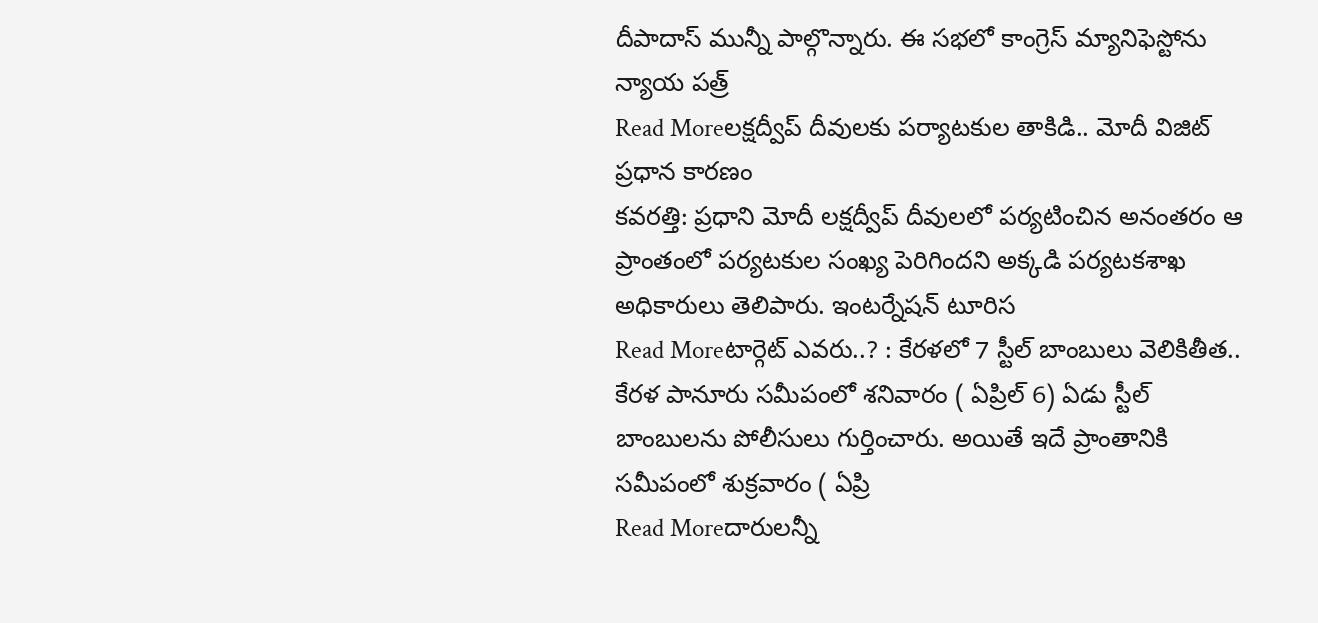దీపాదాస్ మున్నీ పాల్గొన్నారు. ఈ సభలో కాంగ్రెస్ మ్యానిఫెస్టోను న్యాయ పత్ర్
Read Moreలక్షద్వీప్ దీవులకు పర్యాటకుల తాకిడి.. మోదీ విజిట్ ప్రధాన కారణం
కవరత్తి: ప్రధాని మోదీ లక్షద్వీప్ దీవులలో పర్యటించిన అనంతరం ఆ ప్రాంతంలో పర్యటకుల సంఖ్య పెరిగిందని అక్కడి పర్యటకశాఖ అధికారులు తెలిపారు. ఇంటర్నేషన్ టూరిస
Read Moreటార్గెట్ ఎవరు..? : కేరళలో 7 స్టీల్ బాంబులు వెలికితీత..
కేరళ పానూరు సమీపంలో శనివారం ( ఏప్రిల్ 6) ఏడు స్టీల్ బాంబులను పోలీసులు గుర్తించారు. అయితే ఇదే ప్రాంతానికి సమీపంలో శుక్రవారం ( ఏప్రి
Read Moreదారులన్నీ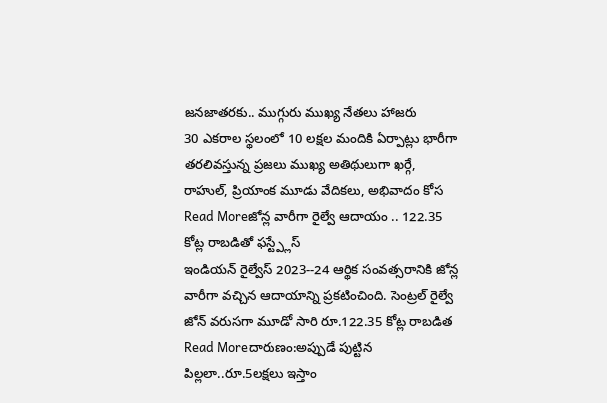జనజాతరకు.. ముగ్గురు ముఖ్య నేతలు హాజరు
30 ఎకరాల స్థలంలో 10 లక్షల మందికి ఏర్పాట్లు భారీగా తరలివస్తున్న ప్రజలు ముఖ్య అతిథులుగా ఖర్గే, రాహుల్, ప్రియాంక మూడు వేదికలు, అభివాదం కోస
Read Moreజోన్ల వారీగా రైల్వే ఆదాయం .. 122.35 కోట్ల రాబడితో ఫస్ట్ప్లేస్
ఇండియన్ రైల్వేస్ 2023--24 ఆర్థిక సంవత్సరానికి జోన్ల వారీగా వచ్చిన ఆదాయాన్ని ప్రకటించింది. సెంట్రల్ రైల్వే జోన్ వరుసగా మూడో సారి రూ.122.35 కోట్ల రాబడిత
Read Moreదారుణం:అప్పుడే పుట్టిన పిల్లలా..రూ.5లక్షలు ఇస్తాం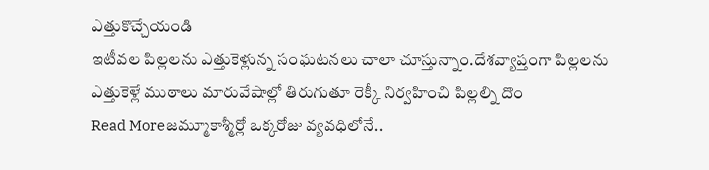ఎత్తుకొచ్చేయండి
ఇటీవల పిల్లలను ఎత్తుకెళ్లున్న సంఘటనలు చాలా చూస్తున్నాం.దేశవ్యాప్తంగా పిల్లలను ఎత్తుకెళ్లే ముఠాలు మారువేషాల్లో తిరుగుతూ రెక్కీ నిర్వహించి పిల్లల్ని దొం
Read Moreజమ్మూకాశ్మీర్లో ఒక్కరోజు వ్యవధిలోనే..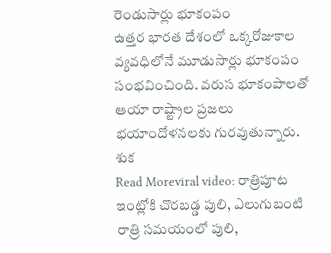రెండుసార్లు భూకంపం
ఉత్తర భారత దేశంలో ఒక్కరోజుకాల వ్యవధిలోనే మూడుసార్లు భూకంపం సంభవించింది. వరుస భూకంపాలతో ఆయా రాష్ట్రాల ప్రజలు భయాందోళనలకు గురవుతున్నారు. శుక
Read Moreviral video: రాత్రిపూట ఇంట్లోకి చొరబడ్డ పులి, ఎలుగుబంటి
రాత్రి సమయంలో పులి,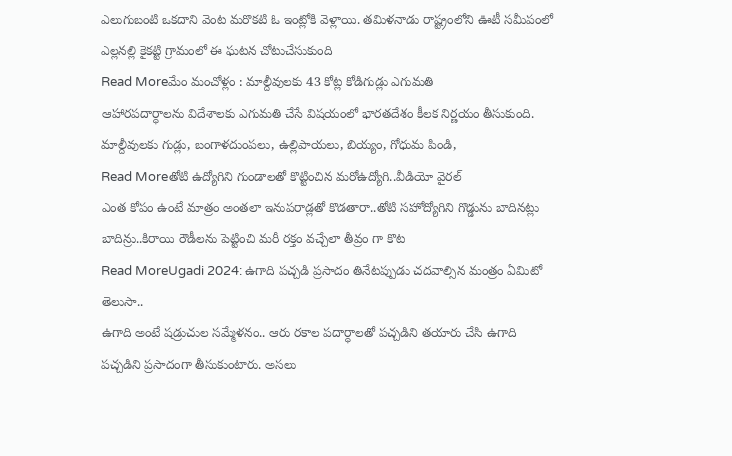ఎలుగుబంటి ఒకదాని వెంట మరొకటి ఓ ఇంట్లోకి వెళ్లాయి. తమిళనాడు రాష్ట్రంలోని ఊటీ సమీపంలో ఎల్లనల్లి కైకట్టి గ్రామంలో ఈ ఘటన చోటుచేసుకుంది
Read Moreమేం మంచోళ్లం : మాల్దీవులకు 43 కోట్ల కోడిగుడ్లు ఎగుమతి
ఆహారపదార్ధాలను విదేశాలకు ఎగుమతి చేసే విషయంలో భారతదేశం కీలక నిర్ణయం తీసుకుంది. మాల్దీవులకు గుడ్లు, బంగాళదుంపలు, ఉల్లిపాయలు, బియ్యం, గోధుమ పిండి,
Read Moreతోటి ఉద్యోగిని గుండాలతో కొట్టించిన మరోఉద్యోగి..వీడియో వైరల్
ఎంత కోపం ఉంటే మాత్రం అంతలా ఇనుపరాడ్లతో కొడతారా..తోటి సహోద్యోగిని గొడ్డును బాదినట్లు బాదిన్రు..కిరాయి రౌడీలను పెట్టించి మరీ రక్తం వచ్చేలా తీవ్రం గా కొట
Read MoreUgadi 2024: ఉగాది పచ్చడి ప్రసాదం తినేటప్పుడు చదవాల్సిన మంత్రం ఏమిటో తెలుసా..
ఉగాది అంటే షడ్రుచుల సమ్మేళనం.. ఆరు రకాల పదార్ధాలతో పచ్చడిని తయారు చేసి ఉగాది పచ్చడిని ప్రసాదంగా తీసుకుంటారు. అసలు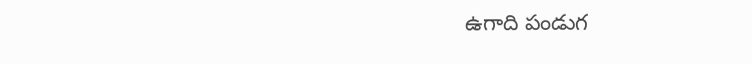ఉగాది పండుగ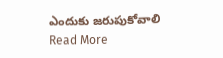ఎందుకు జరుపుకోవాలి
Read More